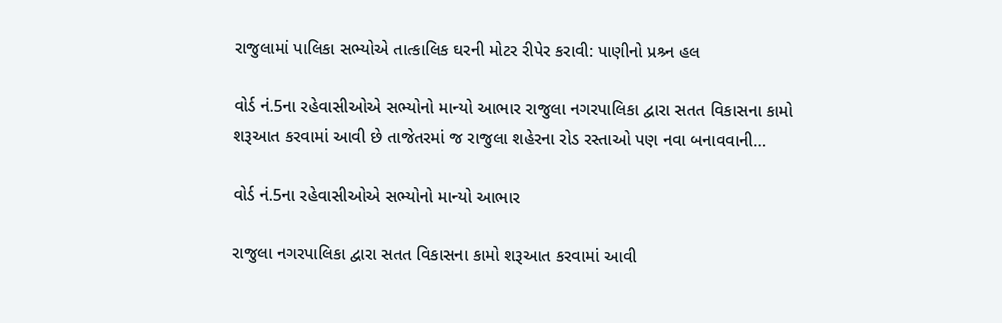રાજુલામાં પાલિકા સભ્યોએ તાત્કાલિક ઘરની મોટર રીપેર કરાવી: પાણીનો પ્રશ્ર્ન હલ

વોર્ડ નં.5ના રહેવાસીઓએ સભ્યોનો માન્યો આભાર રાજુલા નગરપાલિકા દ્વારા સતત વિકાસના કામો શરૂઆત કરવામાં આવી છે તાજેતરમાં જ રાજુલા શહેરના રોડ રસ્તાઓ પણ નવા બનાવવાની…

વોર્ડ નં.5ના રહેવાસીઓએ સભ્યોનો માન્યો આભાર

રાજુલા નગરપાલિકા દ્વારા સતત વિકાસના કામો શરૂઆત કરવામાં આવી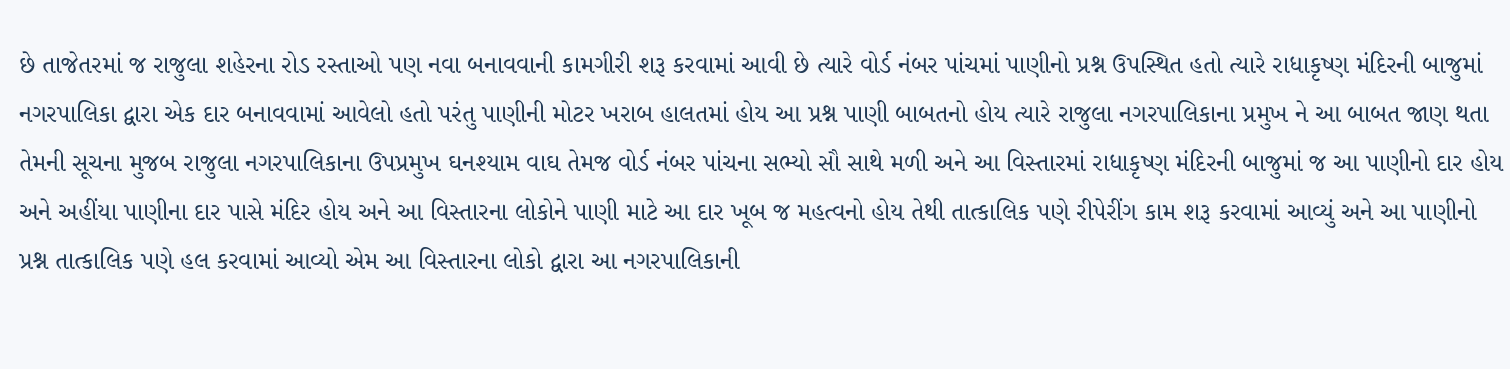છે તાજેતરમાં જ રાજુલા શહેરના રોડ રસ્તાઓ પણ નવા બનાવવાની કામગીરી શરૂ કરવામાં આવી છે ત્યારે વોર્ડ નંબર પાંચમાં પાણીનો પ્રશ્ન ઉપસ્થિત હતો ત્યારે રાધાકૃષ્ણ મંદિરની બાજુમાં નગરપાલિકા દ્વારા એક દાર બનાવવામાં આવેલો હતો પરંતુ પાણીની મોટર ખરાબ હાલતમાં હોય આ પ્રશ્ન પાણી બાબતનો હોય ત્યારે રાજુલા નગરપાલિકાના પ્રમુખ ને આ બાબત જાણ થતા તેમની સૂચના મુજબ રાજુલા નગરપાલિકાના ઉપપ્રમુખ ઘનશ્યામ વાઘ તેમજ વોર્ડ નંબર પાંચના સભ્યો સૌ સાથે મળી અને આ વિસ્તારમાં રાધાકૃષ્ણ મંદિરની બાજુમાં જ આ પાણીનો દાર હોય અને અહીંયા પાણીના દાર પાસે મંદિર હોય અને આ વિસ્તારના લોકોને પાણી માટે આ દાર ખૂબ જ મહત્વનો હોય તેથી તાત્કાલિક પણે રીપેરીંગ કામ શરૂ કરવામાં આવ્યું અને આ પાણીનો પ્રશ્ન તાત્કાલિક પણે હલ કરવામાં આવ્યો એમ આ વિસ્તારના લોકો દ્વારા આ નગરપાલિકાની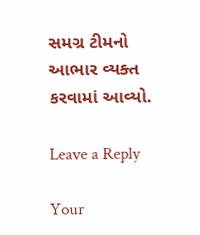સમગ્ર ટીમનો આભાર વ્યક્ત કરવામાં આવ્યો.

Leave a Reply

Your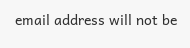email address will not be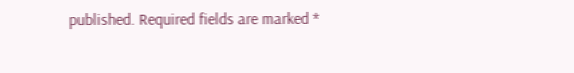published. Required fields are marked *